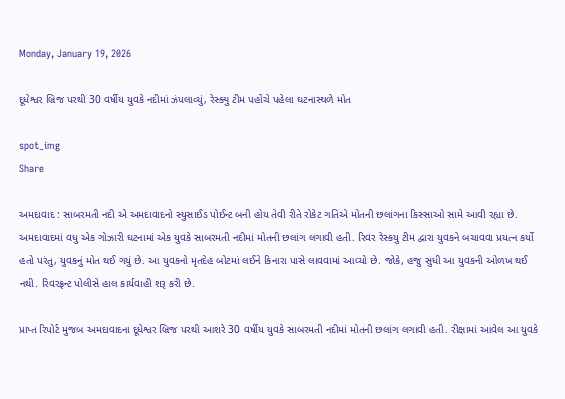Monday, January 19, 2026

દૂધેશ્વર બ્રિજ પરથી 30 વર્ષીય યુવકે નદીમાં ઝંપલાવ્યું, રેસ્ક્યુ ટીમ પહોંચે પહેલા ઘટનાસ્થળે મોત

spot_img
Share

અમદાવાદ : સાબરમતી નદી એ અમદાવાદનો સ્યુસાઈડ પોઈન્ટ બની હોય તેવી રીતે રોકેટ ગતિએ મોતની છલાંગના કિસ્સાઓ સામે આવી રહ્યા છે. અમદાવાદમાં વધુ એક ગોઝારી ઘટનામાં એક યુવકે સાબરમતી નદીમાં મોતની છલાંગ લગાવી હતી. રિવર રેસ્કયુ ટીમ દ્વારા યુવકને બચાવવા પ્રયત્ન કર્યો હતો પરંતુ, યુવકનું મોત થઈ ગયું છે. આ યુવકનો મૃતદેહ બોટમાં લઈને કિનારા પાસે લાવવામાં આવ્યો છે. જોકે, હજુ સુધી આ યુવકની ઓળખ થઈ નથી. રિવરફ્રન્ટ પોલીસે હાલ કાર્યવાહી શરૂ કરી છે.

પ્રાપ્ત રિપોર્ટ મુજબ અમદાવાદના દૂધેશ્વર બ્રિજ પરથી આશરે 30 વર્ષીય યુવકે સાબરમતી નદીમાં મોતની છલાંગ લગાવી હતી. રીક્ષામાં આવેલ આ યુવકે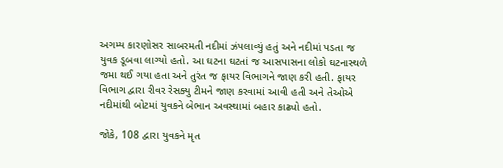અગમ્ય કારણોસર સાબરમતી નદીમાં ઝંપલાવ્યું હતું અને નદીમાં પડતા જ યુવક ડૂબવા લાગ્યો હતો. આ ઘટના ઘટતાં જ આસપાસના લોકો ઘટનાસ્થળે જમા થઈ ગયા હતા અને તુરંત જ ફાયર વિભાગને જાણ કરી હતી. ફાયર વિભાગ દ્વારા રીવર રેસક્યુ ટીમને જાણ કરવામાં આવી હતી અને તેઓએ નદીમાંથી બોટમાં યુવકને બેભાન અવસ્થામાં બહાર કાઢ્યો હતો.

જોકે, 108 દ્વારા યુવકને મૃત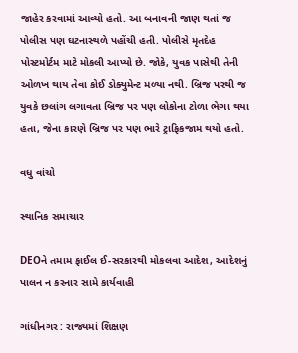જાહેર કરવામાં આવ્યો હતો. આ બનાવની જાણ થતાં જ પોલીસ પણ ઘટનાસ્થળે પહોંચી હતી. પોલીસે મૃતદેહ પોસ્ટમોર્ટમ માટે મોકલી આપ્યો છે. જોકે, યુવક પાસેથી તેની ઓળખ થાય તેવા કોઈ ડોક્યુમેન્ટ મળ્યા નથી. બ્રિજ પરથી જ યુવકે છલાંગ લગાવતા બ્રિજ પર પણ લોકોના ટોળા ભેગા થયા હતા, જેના કારણે બ્રિજ પર પણ ભારે ટ્રાફિકજામ થયો હતો.

વધુ વાંચો

સ્થાનિક સમાચાર

DEOને તમામ ફાઈલ ઈ-સરકારથી મોકલવા આદેશ, આદેશનું પાલન ન કરનાર સામે કાર્યવાહી

ગાંધીનગર : રાજ્યમાં શિક્ષણ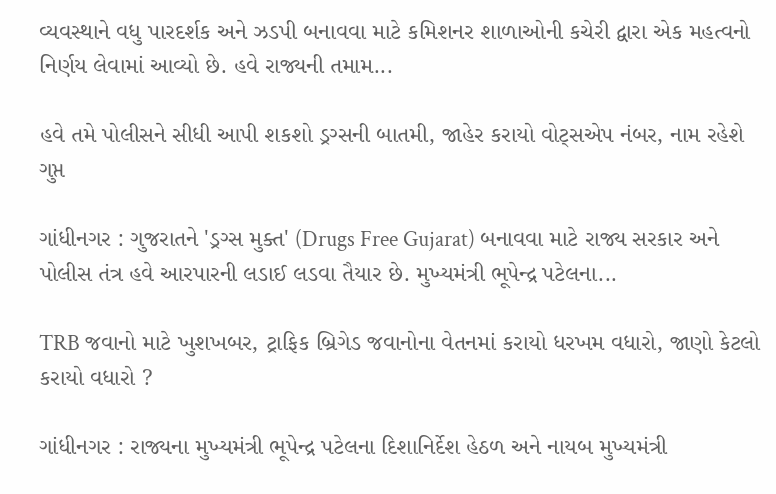વ્યવસ્થાને વધુ પારદર્શક અને ઝડપી બનાવવા માટે કમિશનર શાળાઓની કચેરી દ્વારા એક મહત્વનો નિર્ણય લેવામાં આવ્યો છે. હવે રાજ્યની તમામ...

હવે તમે પોલીસને સીધી આપી શકશો ડ્રગ્સની બાતમી, જાહેર કરાયો વોટ્સએપ નંબર, નામ રહેશે ગુપ્ત

ગાંધીનગર : ગુજરાતને 'ડ્રગ્સ મુક્ત' (Drugs Free Gujarat) બનાવવા માટે રાજ્ય સરકાર અને પોલીસ તંત્ર હવે આરપારની લડાઈ લડવા તૈયાર છે. મુખ્યમંત્રી ભૂપેન્દ્ર પટેલના...

TRB જવાનો માટે ખુશખબર, ટ્રાફિક બ્રિગેડ જવાનોના વેતનમાં કરાયો ધરખમ વધારો, જાણો કેટલો કરાયો વધારો ?

ગાંધીનગર : રાજ્યના મુખ્યમંત્રી ભૂપેન્દ્ર પટેલના દિશાનિર્દેશ હેઠળ અને નાયબ મુખ્યમંત્રી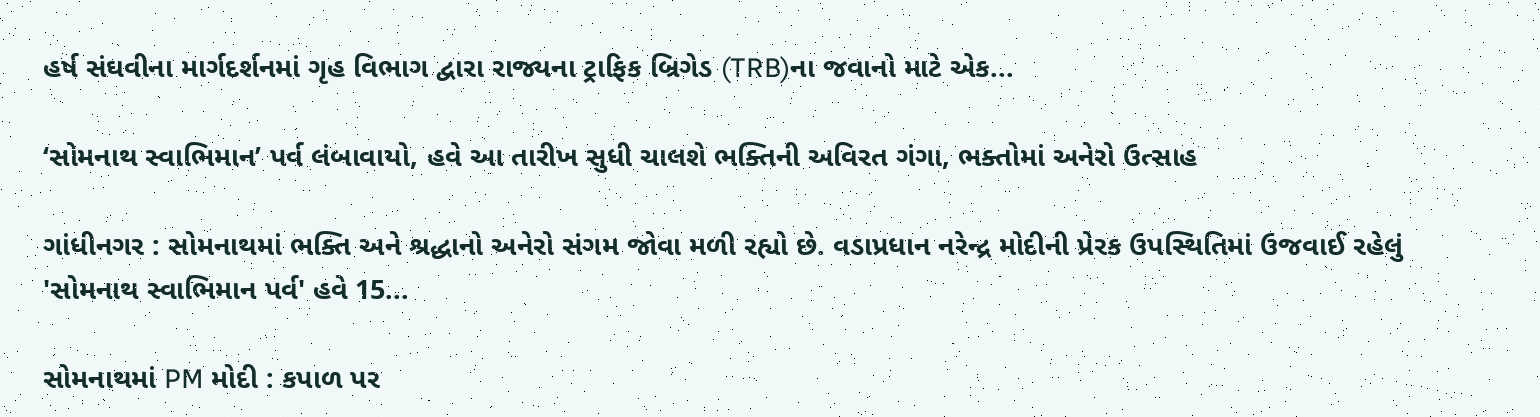હર્ષ સંઘવીના માર્ગદર્શનમાં ગૃહ વિભાગ દ્વારા રાજ્યના ટ્રાફિક બ્રિગેડ (TRB)ના જવાનો માટે એક...

‘સોમનાથ સ્વાભિમાન’ પર્વ લંબાવાયો, હવે આ તારીખ સુધી ચાલશે ભક્તિની અવિરત ગંગા, ભક્તોમાં અનેરો ઉત્સાહ

ગાંધીનગર : સોમનાથમાં ભક્તિ અને શ્રદ્ધાનો અનેરો સંગમ જોવા મળી રહ્યો છે. વડાપ્રધાન નરેન્દ્ર મોદીની પ્રેરક ઉપસ્થિતિમાં ઉજવાઈ રહેલું 'સોમનાથ સ્વાભિમાન પર્વ' હવે 15...

સોમનાથમાં PM મોદી : કપાળ પર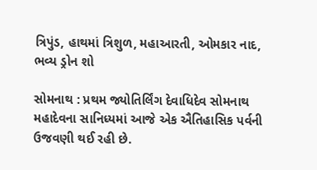ત્રિપુંડ, હાથમાં ત્રિશુળ, મહાઆરતી, ઓમકાર નાદ, ભવ્ય ડ્રોન શો

સોમનાથ : પ્રથમ જ્યોતિર્લિંગ દેવાધિદેવ સોમનાથ મહાદેવના સાનિધ્યમાં આજે એક ઐતિહાસિક પર્વની ઉજવણી થઈ રહી છે.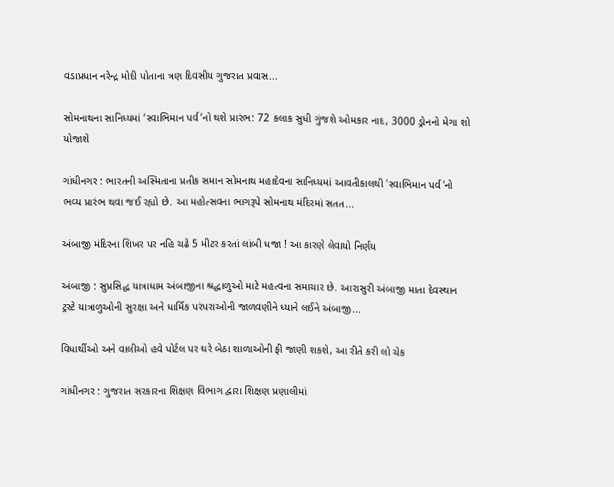વડાપ્રધાન નરેન્દ્ર મોદી પોતાના ત્રણ દિવસીય ગુજરાત પ્રવાસ...

સોમનાથના સાનિધ્યમાં ‘સ્વાભિમાન પર્વ’નો થશે પ્રારંભ: 72 કલાક સુધી ગુંજશે ઓમકાર નાદ, 3000 ડ્રોનનો મેગા શો યોજાશે

ગાંધીનગર : ભારતની અસ્મિતાના પ્રતીક સમાન સોમનાથ મહાદેવના સાનિધ્યમાં આવતીકાલથી 'સ્વાભિમાન પર્વ'નો ભવ્ય પ્રારંભ થવા જઈ રહ્યો છે. આ મહોત્સવના ભાગરૂપે સોમનાથ મંદિરમાં સતત...

અંબાજી મંદિરના શિખર પર નહિ ચઢે 5 મીટર કરતાં લાંબી ધજા ! આ કારણે લેવાયો નિર્ણય

અંબાજી : સુપ્રસિદ્ધ યાત્રાધામ અંબાજીના શ્રદ્ધાળુઓ માટે મહત્વના સમાચાર છે. આરાસુરી અંબાજી માતા દેવસ્થાન ટ્રસ્ટે યાત્રાળુઓની સુરક્ષા અને ધાર્મિક પરંપરાઓની જાળવણીને ધ્યાને લઈને અંબાજી...

વિધાર્થીઓ અને વાલીઓ હવે પોર્ટલ પર ઘરે બેઠા શાળાઓની ફી જાણી શકશે, આ રીતે કરી લો ચેક

ગાંધીનગર : ગુજરાત સરકારના શિક્ષણ વિભાગ દ્વારા શિક્ષણ પ્રણાલીમાં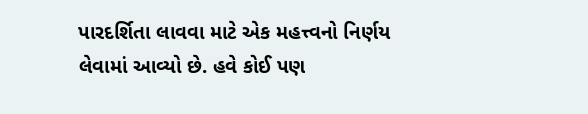પારદર્શિતા લાવવા માટે એક મહત્ત્વનો નિર્ણય લેવામાં આવ્યો છે. હવે કોઈ પણ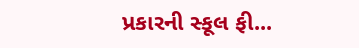પ્રકારની સ્કૂલ ફી...